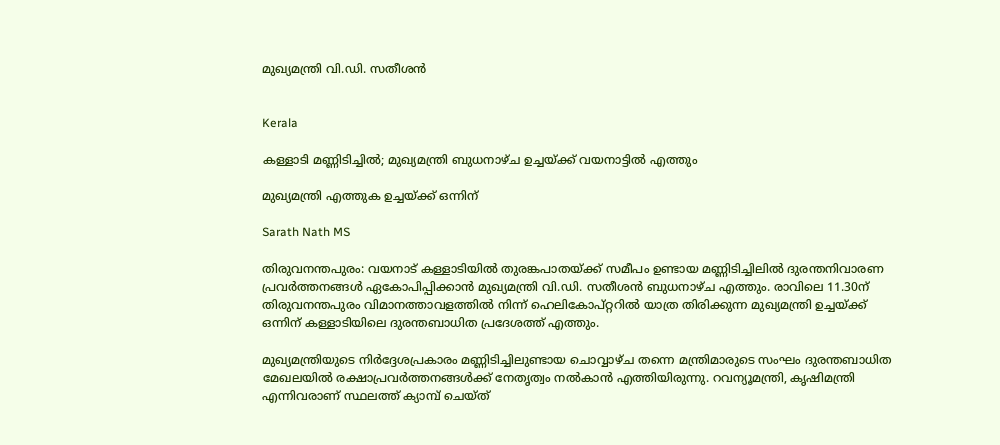മുഖ്യമന്ത്രി വി.ഡി. സതീശൻ


Kerala

കള്ളാടി മണ്ണിടിച്ചിൽ; മുഖ്യമന്ത്രി ബുധനാഴ്ച ഉച്ചയ്ക്ക് വയനാട്ടിൽ എത്തും

മുഖ്യമന്ത്രി എത്തുക ഉച്ചയ്ക്ക് ഒന്നിന്

Sarath Nath MS

തിരുവനന്തപുരം: വയനാട് കള്ളാടിയിൽ തുരങ്കപാതയ്ക്ക് സമീപം ഉണ്ടായ മണ്ണിടിച്ചിലിൽ ദുരന്തനിവാരണ പ്രവർത്തനങ്ങൾ ഏകോപിപ്പിക്കാൻ മുഖ്യമന്ത്രി വി.ഡി. സതീശൻ ബുധനാഴ്ച എത്തും. രാവിലെ 11.30ന് തിരുവനന്തപുരം വിമാനത്താവളത്തിൽ നിന്ന് ഹെലികോപ്റ്ററിൽ യാത്ര തിരിക്കുന്ന മുഖ്യമന്ത്രി ഉച്ചയ്ക്ക് ഒന്നിന് കള്ളാടിയിലെ ദുരന്തബാധിത പ്രദേശത്ത് എത്തും.

മുഖ്യമന്ത്രിയുടെ നിർദ്ദേശപ്രകാരം മണ്ണിടിച്ചിലുണ്ടായ ചൊവ്വാഴ്ച തന്നെ മന്ത്രിമാരുടെ സംഘം ദുരന്തബാധിത മേഖലയിൽ രക്ഷാപ്രവർത്തനങ്ങൾക്ക് നേതൃത്വം നൽകാൻ എത്തിയിരുന്നു. റവന്യൂമന്ത്രി, കൃഷിമന്ത്രി എന്നിവരാണ് സ്ഥലത്ത് ക്യാമ്പ് ചെയ്ത്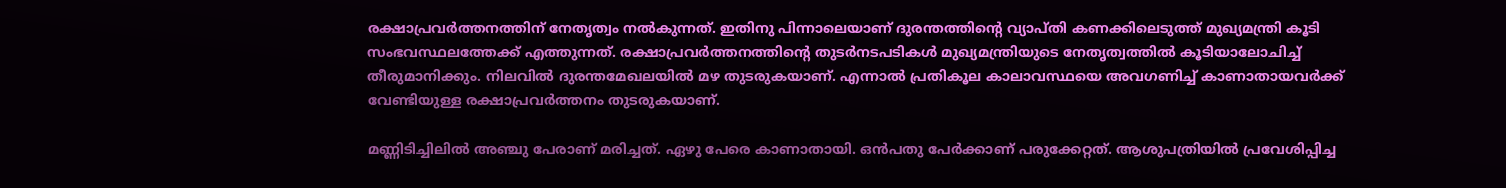രക്ഷാപ്രവർത്തനത്തിന് നേതൃത്വം നൽകുന്നത്. ഇതിനു പിന്നാലെയാണ് ദുരന്തത്തിന്‍റെ വ്യാപ്തി കണക്കിലെടുത്ത് മുഖ്യമന്ത്രി കൂടി സംഭവസ്ഥലത്തേക്ക് എത്തുന്നത്. രക്ഷാപ്രവർത്തനത്തിന്‍റെ തുടർനടപടികൾ മുഖ്യമന്ത്രിയുടെ നേതൃത്വത്തിൽ കൂടിയാലോചിച്ച് തീരുമാനിക്കും. നിലവിൽ ദുരന്തമേഖലയിൽ മഴ തുടരുകയാണ്. എന്നാൽ പ്രതികൂല കാലാവസ്ഥയെ അവഗണിച്ച് കാണാതായവർക്ക് വേണ്ടിയുള്ള രക്ഷാപ്രവർത്തനം തുടരുകയാണ്.

മണ്ണിടിച്ചിലിൽ അഞ്ചു പേരാണ് മരിച്ചത്. ഏഴു പേരെ കാണാതായി. ഒൻപതു പേർക്കാണ് പരുക്കേറ്റത്. ആശുപത്രിയിൽ പ്രവേശിപ്പിച്ച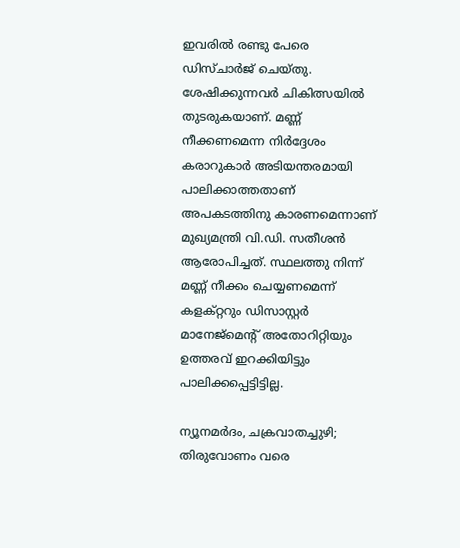ഇവരിൽ രണ്ടു പേരെ ഡിസ്ചാർജ് ചെയ്തു. ശേഷിക്കുന്നവർ ചികിത്സയിൽ തുടരുകയാണ്. മണ്ണ് നീക്കണമെന്ന നിർദ്ദേശം കരാറുകാർ അടിയന്തരമായി പാലിക്കാത്തതാണ് അപകടത്തിനു കാരണമെന്നാണ് മുഖ്യമന്ത്രി വി.ഡി. സതീശൻ ആരോപിച്ചത്. സ്ഥലത്തു നിന്ന് മണ്ണ് നീക്കം ചെയ്യണമെന്ന് കളക്റ്ററും ഡിസാസ്റ്റർ മാനേജ്മെന്‍റ് അതോറിറ്റിയും ഉത്തരവ് ഇറക്കിയിട്ടും പാലിക്കപ്പെട്ടിട്ടില്ല.

ന്യൂനമർദം, ചക്രവാതച്ചുഴി; തിരുവോണം വരെ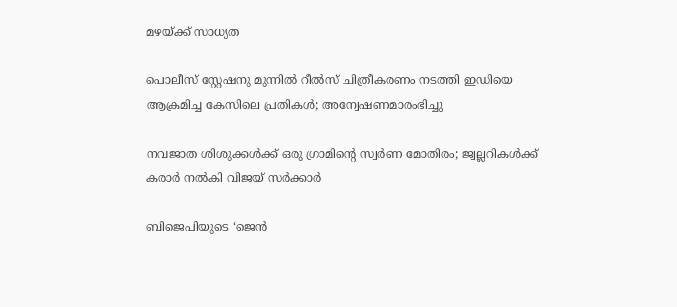മഴയ്ക്ക് സാധ്യത

പൊലീസ് സ്റ്റേഷനു മുന്നിൽ റീൽസ് ചിത്രീകരണം നടത്തി ഇഡിയെ ആക്രമിച്ച കേസിലെ പ്രതികൾ; അന്വേഷണമാരംഭിച്ചു

നവജാത ശിശുക്കൾക്ക് ഒരു ഗ്രാമിന്‍റെ സ്വർണ മോതിരം; ജ്വല്ലറികൾക്ക് കരാർ നൽകി വിജയ് സർക്കാർ

ബിജെപിയുടെ ‘ജെൻ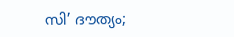സി’ ദൗത്യം;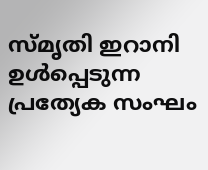സ്മൃതി ഇറാനി ഉൾപ്പെടുന്ന പ്രത്യേക സംഘം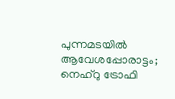പുന്നമടയിൽ ആവേശപ്പോരാട്ടം; നെഹ്റു ട്രോഫി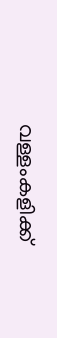വള്ളംകളിക്ക്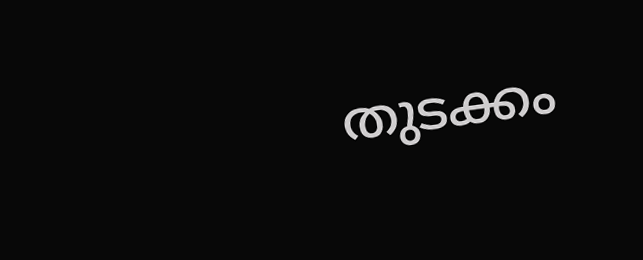തുടക്കം